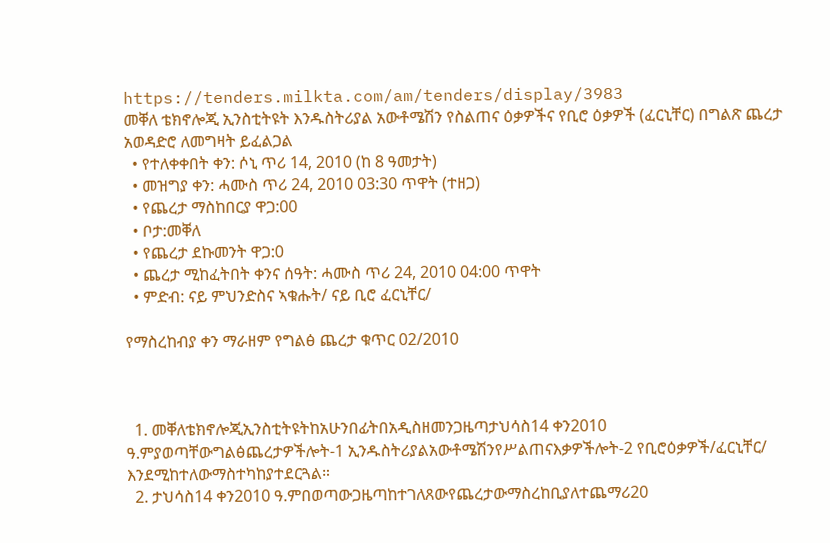https://tenders.milkta.com/am/tenders/display/3983
መቐለ ቴክኖሎጂ ኢንስቲትዩት እንዱስትሪያል አውቶሜሽን የስልጠና ዕቃዎችና የቢሮ ዕቃዎች (ፈርኒቸር) በግልጽ ጨረታ አወዳድሮ ለመግዛት ይፈልጋል
  • የተለቀቀበት ቀን: ሶኒ ጥሪ 14, 2010 (ከ 8 ዓመታት)
  • መዝግያ ቀን: ሓሙስ ጥሪ 24, 2010 03:30 ጥዋት (ተዘጋ)
  • የጨረታ ማስከበርያ ዋጋ:00
  • ቦታ:መቐለ
  • የጨረታ ደኩመንት ዋጋ:0
  • ጨረታ ሚከፈትበት ቀንና ሰዓት: ሓሙስ ጥሪ 24, 2010 04:00 ጥዋት
  • ምድብ: ናይ ምህንድስና ኣቁሑት/ ናይ ቢሮ ፈርኒቸር/

የማስረከብያ ቀን ማራዘም የግልፅ ጨረታ ቁጥር 02/2010



  1. መቐለቴክኖሎጂኢንስቲትዩትከአሁንበፊትበአዲስዘመንጋዜጣታህሳስ14 ቀን2010 ዓ.ምያወጣቸውግልፅጨረታዎችሎት-1 ኢንዱስትሪያልአውቶሜሽንየሥልጠናእቃዎችሎት-2 የቢሮዕቃዎች/ፈርኒቸር/ እንደሚከተለውማስተካከያተደርጓል።
  2. ታህሳስ14 ቀን2010 ዓ.ምበወጣውጋዜጣከተገለጸውየጨረታውማስረከቢያለተጨማሪ20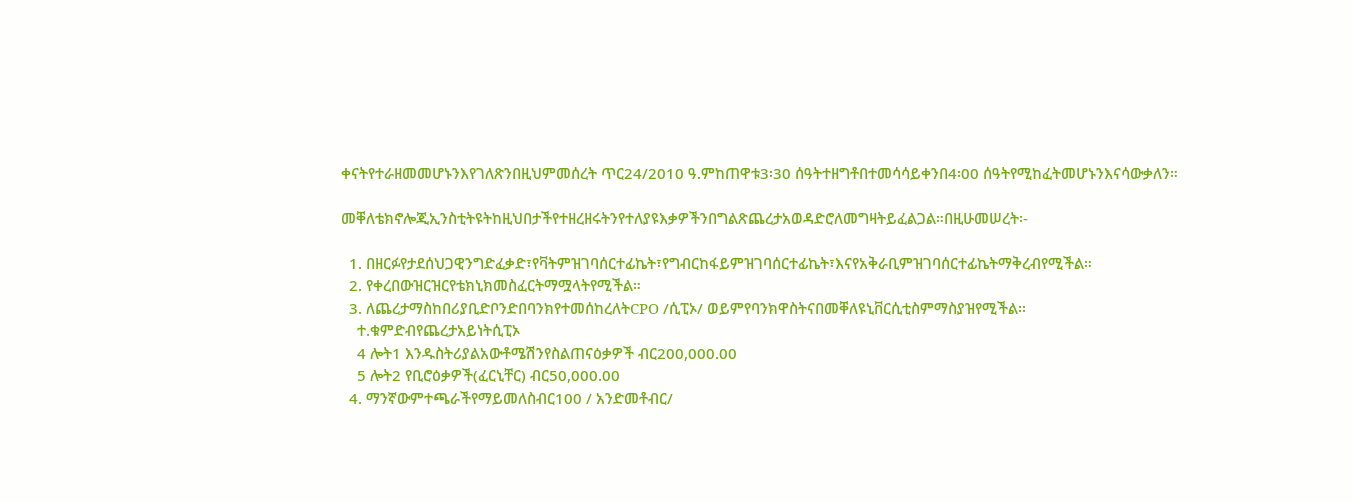ቀናትየተራዘመመሆኑንእየገለጽንበዚህምመሰረት ጥር24/2010 ዓ.ምከጠዋቱ3፡30 ሰዓትተዘግቶበተመሳሳይቀንበ4፡00 ሰዓትየሚከፈትመሆኑንእናሳውቃለን።

መቐለቴክኖሎጂኢንስቲትዩትከዚህበታችየተዘረዘሩትንየተለያዩእቃዎችንበግልጽጨረታአወዳድሮለመግዛትይፈልጋል።በዚሁመሠረት፡-

  1. በዘርፉየታደሰህጋዊንግድፈቃድ፣የቫትምዝገባሰርተፊኬት፣የግብርከፋይምዝገባሰርተፊኬት፣እናየአቅራቢምዝገባሰርተፊኬትማቅረብየሚችል።
  2. የቀረበውዝርዝርየቴክኒክመስፈርትማሟላትየሚችል።
  3. ለጨረታማስከበሪያቢድቦንድበባንክየተመሰከረለትCPO /ሲፒኦ/ ወይምየባንክዋስትናበመቐለዩኒቨርሲቲስምማስያዝየሚችል፡፡
    ተ.ቁምድብየጨረታአይነትሲፒኦ
    4 ሎት1 እንዱስትሪያልአውቶሜሽንየስልጠናዕቃዎች ብር200,000.00
    5 ሎት2 የቢሮዕቃዎች(ፈርኒቸር) ብር50,000.00
  4. ማንኛውምተጫራችየማይመለስብር100 / አንድመቶብር/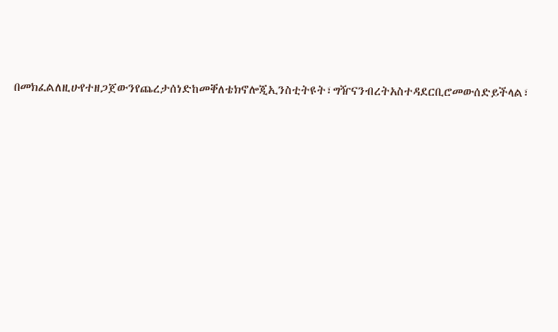በመክፈልለዚሁየተዘጋጀውንየጨረታሰነድከመቐለቴክኖሎጂኢንስቲትዩት፣ግዥናንብረትአስተዳደርቢሮመውሰድይችላል፣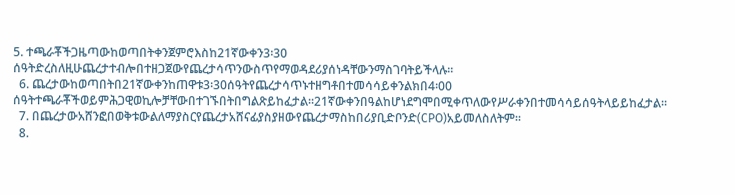5. ተጫራቾችጋዜጣውከወጣበትቀንጀምሮእስከ21ኛውቀን3፡30 ሰዓትድረስለዚሁጨረታተብሎበተዘጋጀውየጨረታሳጥንውስጥየማወዳደሪያሰነዳቸውንማስገባትይችላሉ።
  6. ጨረታውከወጣበትበ21ኛውቀንከጠዋቱ3፡30ሰዓትየጨረታሳጥኑተዘግቶበተመሳሳይቀንልክበ4፡00 ሰዓትተጫራቾችወይምሕጋዊወኪሎቻቸውበተገኙበትበግልጽይከፈታል።21ኛውቀንበዓልከሆነደግሞበሚቀጥለውየሥራቀንበተመሳሳይሰዓትላይይከፈታል።
  7. በጨረታውአሸንፎበወቅቱውልለማያስርየጨረታአሸናፊያስያዘውየጨረታማስከበሪያቢድቦንድ(CPO)አይመለስለትም።
  8.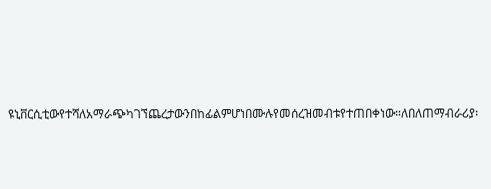ዩኒቨርሲቲውየተሻለአማራጭካገኘጨረታውንበከፊልምሆነበሙሉየመሰረዝመብቱየተጠበቀነው።ለበለጠማብራሪያ፡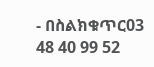- በስልክቁጥር03 48 40 99 52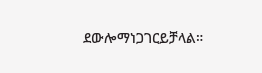ደውሎማነጋገርይቻላል።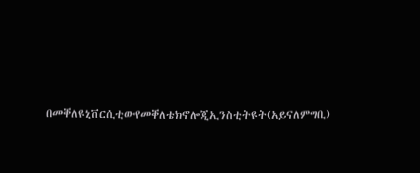በመቐለዩኒቨርሲቲውየመቐለቴክኖሎጂኢንስቲትዩት(አይናለምግቢ)